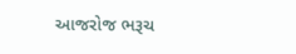આજરોજ ભરૂચ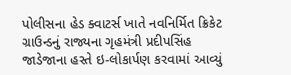પોલીસના હેડ ક્વાટર્સ ખાતે નવનિર્મિત ક્રિકેટ ગ્રાઉન્ડનું રાજ્યના ગૃહમંત્રી પ્રદીપસિંહ જાડેજાના હસ્તે ઇ-લોકાર્પણ કરવામાં આવ્યું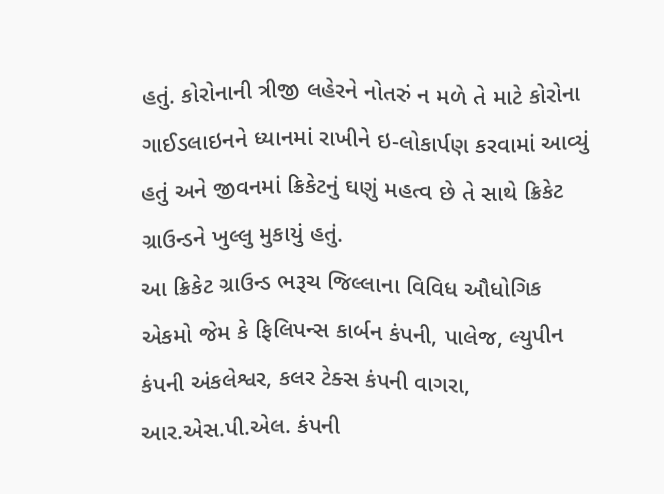હતું. કોરોનાની ત્રીજી લહેરને નોતરું ન મળે તે માટે કોરોના ગાઈડલાઇનને ધ્યાનમાં રાખીને ઇ-લોકાર્પણ કરવામાં આવ્યું હતું અને જીવનમાં ક્રિકેટનું ઘણું મહત્વ છે તે સાથે ક્રિકેટ ગ્રાઉન્ડને ખુલ્લુ મુકાયું હતું.
આ ક્રિકેટ ગ્રાઉન્ડ ભરૂચ જિલ્લાના વિવિધ ઔધોગિક એકમો જેમ કે ફિલિપન્સ કાર્બન કંપની, પાલેજ, લ્યુપીન કંપની અંકલેશ્વર, કલર ટેક્સ કંપની વાગરા, આર.એસ.પી.એલ. કંપની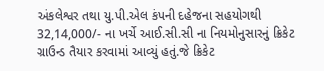અંકલેશ્વર તથા યુ.પી.એલ કંપની દહેજના સહયોગથી 32,14,000/- ના ખર્ચે આઈ.સી.સી ના નિયમોનુસારનું ક્રિકેટ ગ્રાઉન્ડ તૈયાર કરવામાં આવ્યું હતું.જે ક્રિકેટ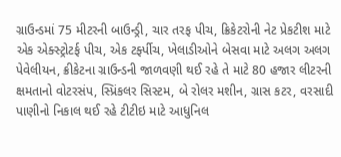ગ્રાઉન્ડમાં 75 મીટરની બાઉન્ડ્રી, ચાર તરફ પીચ, ક્રિકેટરોની નેટ પ્રેકટીશ માટે એક એક્સ્ટ્રોટર્ફ પીચ, એક ટર્ફ્પીચ, ખેલાડીઓને બેસવા માટે અલગ અલગ પેવેલીયન, ક્રીકેટના ગ્રાઉન્ડની જાળવણી થઈ રહે તે માટે 80 હજાર લીટરની ક્ષમતાનો વોટરસંપ, સ્પ્રિંકલર સિસ્ટમ, બે રોલર મશીન, ગ્રાસ કટર, વરસાદી પાણીનો નિકાલ થઈ રહે ટીટીઇ માટે આધુનિલ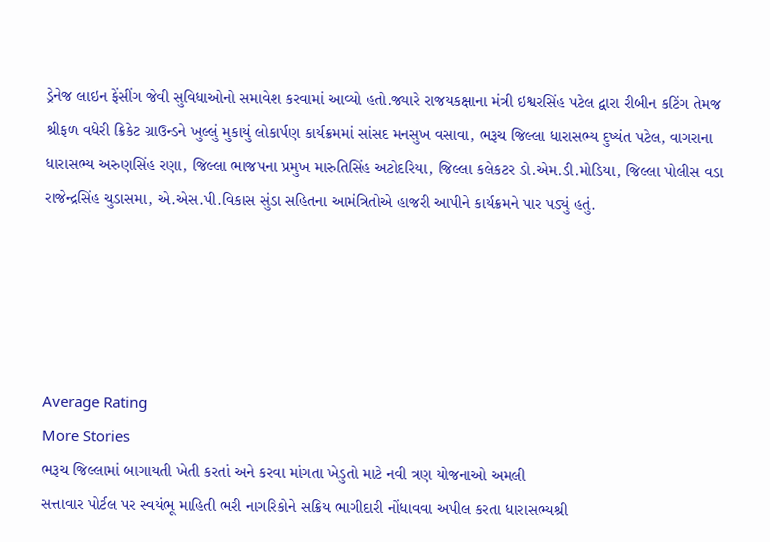ડ્રેનેજ લાઇન ફેંસીંગ જેવી સુવિધાઓનો સમાવેશ કરવામાં આવ્યો હતો.જ્યારે રાજયકક્ષાના મંત્રી ઇશ્વરસિંહ પટેલ દ્વારા રીબીન કટિંગ તેમજ શ્રીફળ વધેરી ક્રિકેટ ગ્રાઉન્ડને ખુલ્લું મુકાયું લોકાર્પણ કાર્યક્રમમાં સાંસદ મનસુખ વસાવા, ભરૂચ જિલ્લા ધારાસભ્ય દુષ્યંત પટેલ, વાગરાના ધારાસભ્ય અરુણસિંહ રણા, જિલ્લા ભાજપના પ્રમુખ મારુતિસિંહ અટોદરિયા, જિલ્લા કલેકટર ડો.એમ.ડી.મોડિયા, જિલ્લા પોલીસ વડા રાજેન્દ્રસિંહ ચુડાસમા, એ.એસ.પી.વિકાસ સુંડા સહિતના આમંત્રિતોએ હાજરી આપીને કાર્યક્રમને પાર પડ્યું હતું.





Average Rating
More Stories
ભરૂચ જિલ્લામાં બાગાયતી ખેતી કરતાં અને કરવા માંગતા ખેડુતો માટે નવી ત્રણ યોજનાઓ અમલી
સત્તાવાર પોર્ટલ પર સ્વયંભૂ માહિતી ભરી નાગરિકોને સક્રિય ભાગીદારી નોંધાવવા અપીલ કરતા ધારાસભ્યશ્રી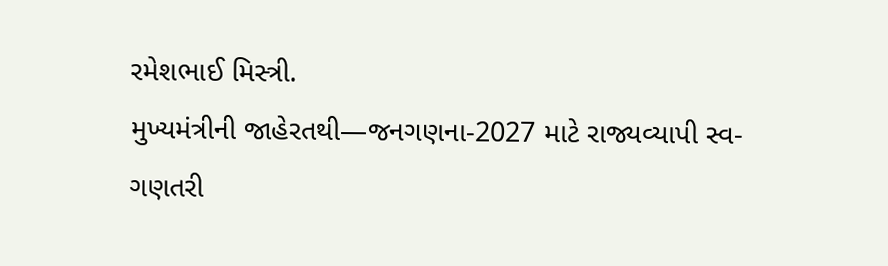રમેશભાઈ મિસ્ત્રી.
મુખ્યમંત્રીની જાહેરતથી—જનગણના-2027 માટે રાજ્યવ્યાપી સ્વ-ગણતરી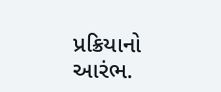પ્રક્રિયાનો આરંભ.